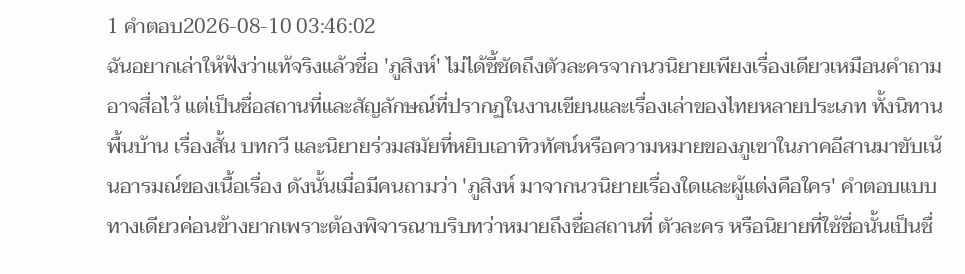1 คำตอบ2026-08-10 03:46:02
ฉันอยากเล่าให้ฟังว่าแท้จริงแล้วชื่อ 'ภูสิงห์' ไม่ได้ชี้ชัดถึงตัวละครจากนวนิยายเพียงเรื่องเดียวเหมือนคำถามอาจสื่อไว้ แต่เป็นชื่อสถานที่และสัญลักษณ์ที่ปรากฏในงานเขียนและเรื่องเล่าของไทยหลายประเภท ทั้งนิทานพื้นบ้าน เรื่องสั้น บทกวี และนิยายร่วมสมัยที่หยิบเอาทิวทัศน์หรือความหมายของภูเขาในภาคอีสานมาขับเน้นอารมณ์ของเนื้อเรื่อง ดังนั้นเมื่อมีคนถามว่า 'ภูสิงห์ มาจากนวนิยายเรื่องใดและผู้แต่งคือใคร' คำตอบแบบทางเดียวค่อนข้างยากเพราะต้องพิจารณาบริบทว่าหมายถึงชื่อสถานที่ ตัวละคร หรือนิยายที่ใช้ชื่อนั้นเป็นชื่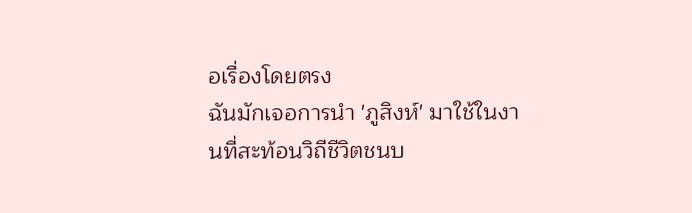อเรื่องโดยตรง
ฉันมักเจอการนำ 'ภูสิงห์' มาใช้ในงานที่สะท้อนวิถีชีวิตชนบ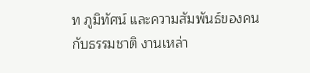ท ภูมิทัศน์ และความสัมพันธ์ของคนกับธรรมชาติ งานเหล่า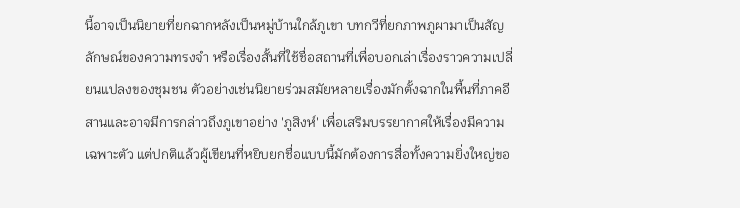นี้อาจเป็นนิยายที่ยกฉากหลังเป็นหมู่บ้านใกล้ภูเขา บทกวีที่ยกภาพภูผามาเป็นสัญลักษณ์ของความทรงจำ หรือเรื่องสั้นที่ใช้ชื่อสถานที่เพื่อบอกเล่าเรื่องราวความเปลี่ยนแปลงของชุมชน ตัวอย่างเช่นนิยายร่วมสมัยหลายเรื่องมักตั้งฉากในพื้นที่ภาคอีสานและอาจมีการกล่าวถึงภูเขาอย่าง 'ภูสิงห์' เพื่อเสริมบรรยากาศให้เรื่องมีความเฉพาะตัว แต่ปกติแล้วผู้เขียนที่หยิบยกชื่อแบบนี้มักต้องการสื่อทั้งความยิ่งใหญ่ขอ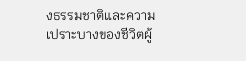งธรรมชาติและความเปราะบางของชีวิตผู้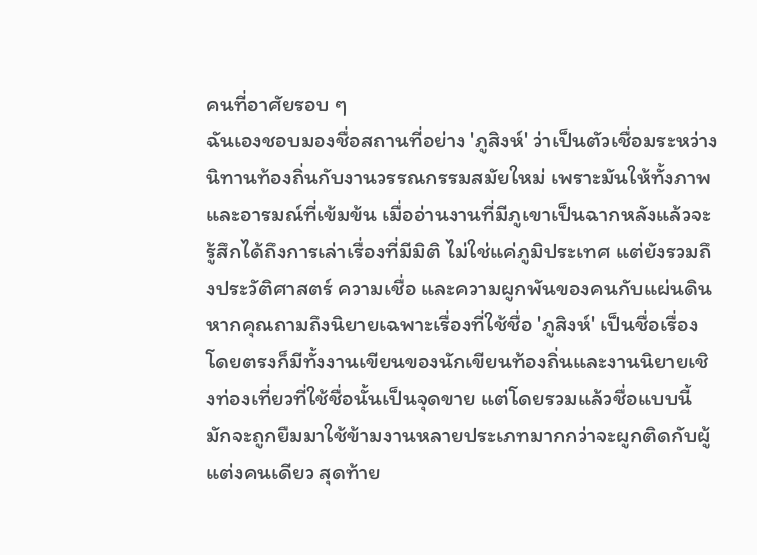คนที่อาศัยรอบ ๆ
ฉันเองชอบมองชื่อสถานที่อย่าง 'ภูสิงห์' ว่าเป็นตัวเชื่อมระหว่างนิทานท้องถิ่นกับงานวรรณกรรมสมัยใหม่ เพราะมันให้ทั้งภาพและอารมณ์ที่เข้มข้น เมื่ออ่านงานที่มีภูเขาเป็นฉากหลังแล้วจะรู้สึกได้ถึงการเล่าเรื่องที่มีมิติ ไม่ใช่แค่ภูมิประเทศ แต่ยังรวมถึงประวัติศาสตร์ ความเชื่อ และความผูกพันของคนกับแผ่นดิน หากคุณถามถึงนิยายเฉพาะเรื่องที่ใช้ชื่อ 'ภูสิงห์' เป็นชื่อเรื่องโดยตรงก็มีทั้งงานเขียนของนักเขียนท้องถิ่นและงานนิยายเชิงท่องเที่ยวที่ใช้ชื่อนั้นเป็นจุดขาย แต่โดยรวมแล้วชื่อแบบนี้มักจะถูกยืมมาใช้ข้ามงานหลายประเภทมากกว่าจะผูกติดกับผู้แต่งคนเดียว สุดท้าย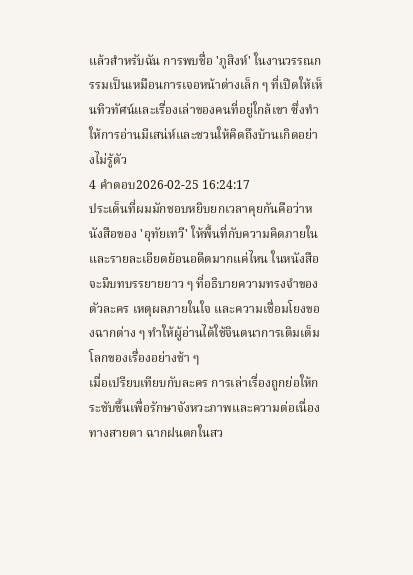แล้วสำหรับฉัน การพบชื่อ 'ภูสิงห์' ในงานวรรณกรรมเป็นเหมือนการเจอหน้าต่างเล็ก ๆ ที่เปิดให้เห็นทิวทัศน์และเรื่องเล่าของคนที่อยู่ใกล้เขา ซึ่งทำให้การอ่านมีเสน่ห์และชวนให้คิดถึงบ้านเกิดอย่างไม่รู้ตัว
4 คำตอบ2026-02-25 16:24:17
ประเด็นที่ผมมักชอบหยิบยกเวลาคุยกันคือว่าหนังสือของ 'อุทัยเทวี' ให้พื้นที่กับความคิดภายในและรายละเอียดย้อนอดีตมากแค่ไหน ในหนังสือจะมีบทบรรยายยาว ๆ ที่อธิบายความทรงจำของตัวละคร เหตุผลภายในใจ และความเชื่อมโยงของฉากต่าง ๆ ทำให้ผู้อ่านได้ใช้จินตนาการเติมเต็มโลกของเรื่องอย่างช้า ๆ
เมื่อเปรียบเทียบกับละคร การเล่าเรื่องถูกย่อให้กระชับขึ้นเพื่อรักษาจังหวะภาพและความต่อเนื่องทางสายตา ฉากฝนตกในสว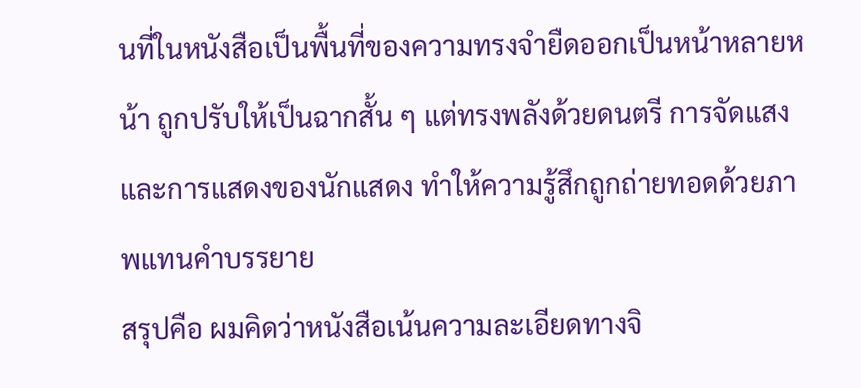นที่ในหนังสือเป็นพื้นที่ของความทรงจำยืดออกเป็นหน้าหลายหน้า ถูกปรับให้เป็นฉากสั้น ๆ แต่ทรงพลังด้วยดนตรี การจัดแสง และการแสดงของนักแสดง ทำให้ความรู้สึกถูกถ่ายทอดด้วยภาพแทนคำบรรยาย
สรุปคือ ผมคิดว่าหนังสือเน้นความละเอียดทางจิ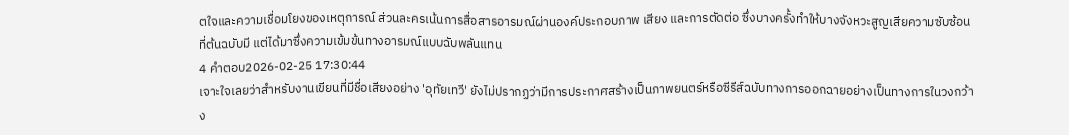ตใจและความเชื่อมโยงของเหตุการณ์ ส่วนละครเน้นการสื่อสารอารมณ์ผ่านองค์ประกอบภาพ เสียง และการตัดต่อ ซึ่งบางครั้งทำให้บางจังหวะสูญเสียความซับซ้อนที่ต้นฉบับมี แต่ได้มาซึ่งความเข้มข้นทางอารมณ์แบบฉับพลันแทน
4 คำตอบ2026-02-25 17:30:44
เจาะใจเลยว่าสำหรับงานเขียนที่มีชื่อเสียงอย่าง 'อุทัยเทวี' ยังไม่ปรากฏว่ามีการประกาศสร้างเป็นภาพยนตร์หรือซีรีส์ฉบับทางการออกฉายอย่างเป็นทางการในวงกว้าง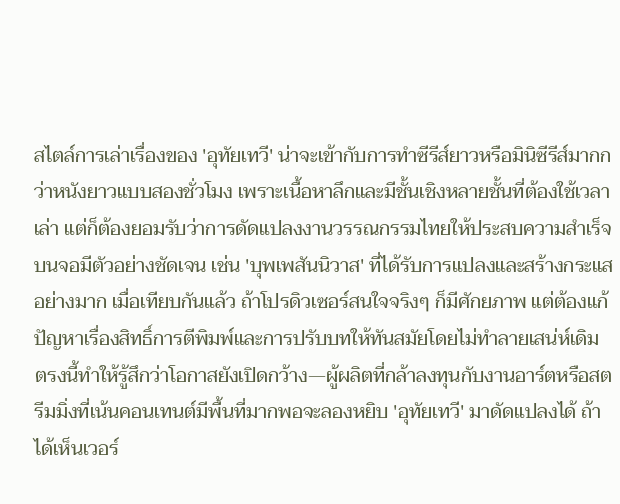สไตล์การเล่าเรื่องของ 'อุทัยเทวี' น่าจะเข้ากับการทำซีรีส์ยาวหรือมินิซีรีส์มากกว่าหนังยาวแบบสองชั่วโมง เพราะเนื้อหาลึกและมีชั้นเชิงหลายชั้นที่ต้องใช้เวลาเล่า แต่ก็ต้องยอมรับว่าการดัดแปลงงานวรรณกรรมไทยให้ประสบความสำเร็จบนจอมีตัวอย่างชัดเจน เช่น 'บุพเพสันนิวาส' ที่ได้รับการแปลงและสร้างกระแสอย่างมาก เมื่อเทียบกันแล้ว ถ้าโปรดิวเซอร์สนใจจริงๆ ก็มีศักยภาพ แต่ต้องแก้ปัญหาเรื่องสิทธิ์การตีพิมพ์และการปรับบทให้ทันสมัยโดยไม่ทำลายเสน่ห์เดิม
ตรงนี้ทำให้รู้สึกว่าโอกาสยังเปิดกว้าง—ผู้ผลิตที่กล้าลงทุนกับงานอาร์ตหรือสตรีมมิ่งที่เน้นคอนเทนต์มีพื้นที่มากพอจะลองหยิบ 'อุทัยเทวี' มาดัดแปลงได้ ถ้าได้เห็นเวอร์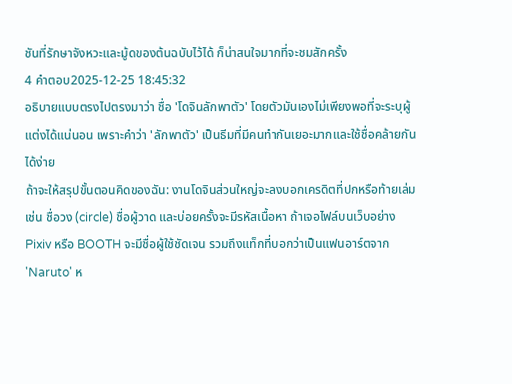ชันที่รักษาจังหวะและมู้ดของต้นฉบับไว้ได้ ก็น่าสนใจมากที่จะชมสักครั้ง
4 คำตอบ2025-12-25 18:45:32
อธิบายแบบตรงไปตรงมาว่า ชื่อ 'โดจินลักพาตัว' โดยตัวมันเองไม่เพียงพอที่จะระบุผู้แต่งได้แน่นอน เพราะคำว่า 'ลักพาตัว' เป็นธีมที่มีคนทำกันเยอะมากและใช้ชื่อคล้ายกันได้ง่าย
ถ้าจะให้สรุปขั้นตอนคิดของฉัน: งานโดจินส่วนใหญ่จะลงบอกเครดิตที่ปกหรือท้ายเล่ม เช่น ชื่อวง (circle) ชื่อผู้วาด และบ่อยครั้งจะมีรหัสเนื้อหา ถ้าเจอไฟล์บนเว็บอย่าง Pixiv หรือ BOOTH จะมีชื่อผู้ใช้ชัดเจน รวมถึงแท็กที่บอกว่าเป็นแฟนอาร์ตจาก 'Naruto' ห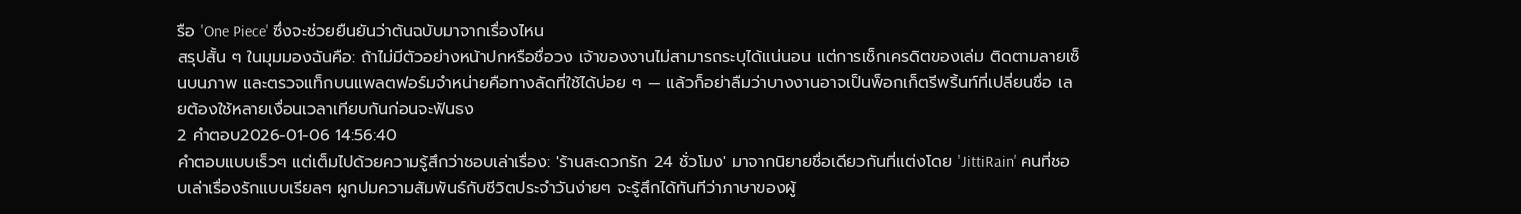รือ 'One Piece' ซึ่งจะช่วยยืนยันว่าต้นฉบับมาจากเรื่องไหน
สรุปสั้น ๆ ในมุมมองฉันคือ: ถ้าไม่มีตัวอย่างหน้าปกหรือชื่อวง เจ้าของงานไม่สามารถระบุได้แน่นอน แต่การเช็กเครดิตของเล่ม ติดตามลายเซ็นบนภาพ และตรวจแท็กบนแพลตฟอร์มจำหน่ายคือทางลัดที่ใช้ได้บ่อย ๆ — แล้วก็อย่าลืมว่าบางงานอาจเป็นพ็อกเก็ตรีพริ้นท์ที่เปลี่ยนชื่อ เลยต้องใช้หลายเงื่อนเวลาเทียบกันก่อนจะฟันธง
2 คำตอบ2026-01-06 14:56:40
คำตอบแบบเร็วๆ แต่เต็มไปด้วยความรู้สึกว่าชอบเล่าเรื่อง: 'ร้านสะดวกรัก 24 ชั่วโมง' มาจากนิยายชื่อเดียวกันที่แต่งโดย 'JittiRain' คนที่ชอบเล่าเรื่องรักแบบเรียลๆ ผูกปมความสัมพันธ์กับชีวิตประจำวันง่ายๆ จะรู้สึกได้ทันทีว่าภาษาของผู้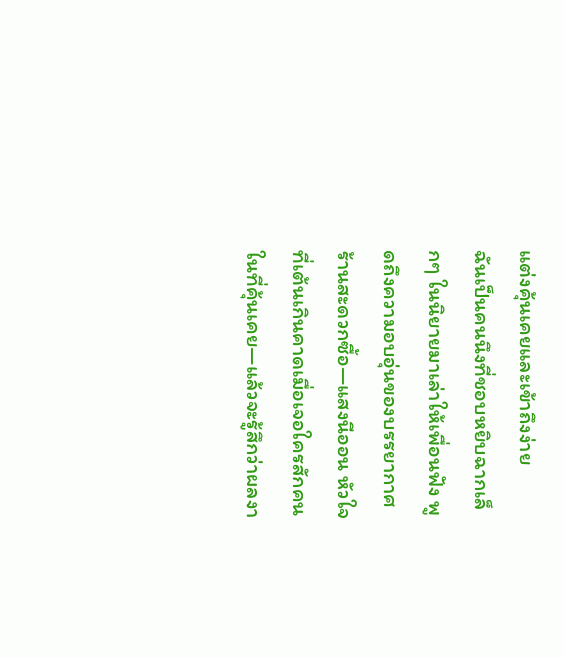แต่งคุ้นเคยและเข้าถึงง่าย
ฉันเป็นคนนึงที่ชอบหยิบฉากเล็กๆ ในนิยายมาเล่าให้เพื่อนฟัง พูดถึงความอบอุ่นของบรรยากาศร้านสะดวกซื้อ—แสงนีออน หัวใจที่เต้นเกินคาดเมื่อเจอใครสักคนในที่คุ้นเคย—แล้วจะรู้สึกว่าผลงา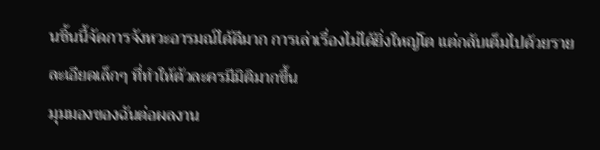นชิ้นนี้จัดการจังหวะอารมณ์ได้ดีมาก การเล่าเรื่องไม่ได้ยิ่งใหญ่โต แต่กลับเต็มไปด้วยรายละเอียดเล็กๆ ที่ทำให้ตัวละครมีมิติมากขึ้น
มุมมองของฉันต่อผลงาน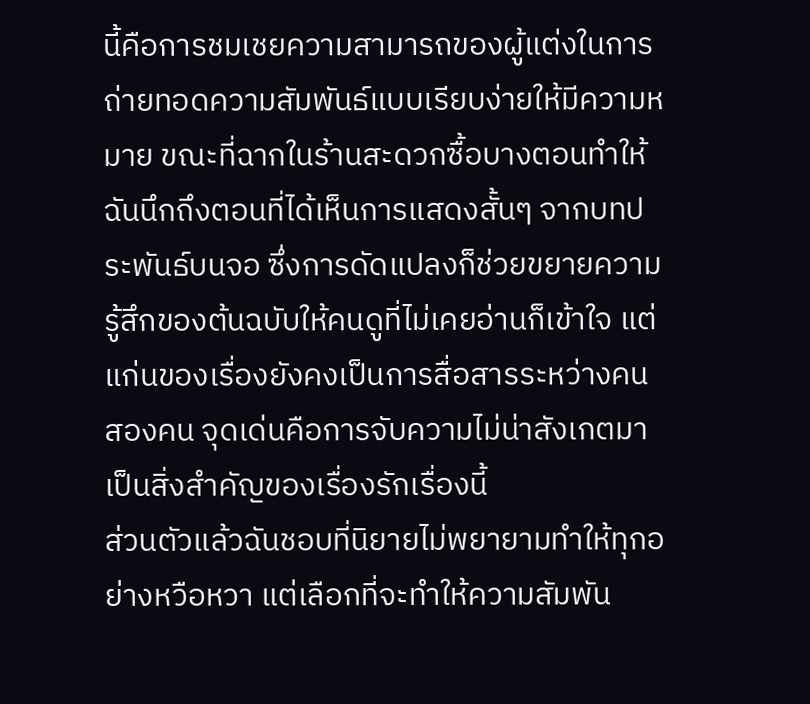นี้คือการชมเชยความสามารถของผู้แต่งในการถ่ายทอดความสัมพันธ์แบบเรียบง่ายให้มีความหมาย ขณะที่ฉากในร้านสะดวกซื้อบางตอนทำให้ฉันนึกถึงตอนที่ได้เห็นการแสดงสั้นๆ จากบทประพันธ์บนจอ ซึ่งการดัดแปลงก็ช่วยขยายความรู้สึกของต้นฉบับให้คนดูที่ไม่เคยอ่านก็เข้าใจ แต่แก่นของเรื่องยังคงเป็นการสื่อสารระหว่างคนสองคน จุดเด่นคือการจับความไม่น่าสังเกตมาเป็นสิ่งสำคัญของเรื่องรักเรื่องนี้
ส่วนตัวแล้วฉันชอบที่นิยายไม่พยายามทำให้ทุกอย่างหวือหวา แต่เลือกที่จะทำให้ความสัมพัน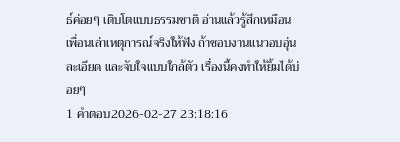ธ์ค่อยๆ เติบโตแบบธรรมชาติ อ่านแล้วรู้สึกเหมือนเพื่อนเล่าเหตุการณ์จริงให้ฟัง ถ้าชอบงานแนวอบอุ่น ละเอียด และจับใจแบบใกล้ตัว เรื่องนี้คงทำให้ยิ้มได้บ่อยๆ
1 คำตอบ2026-02-27 23:18:16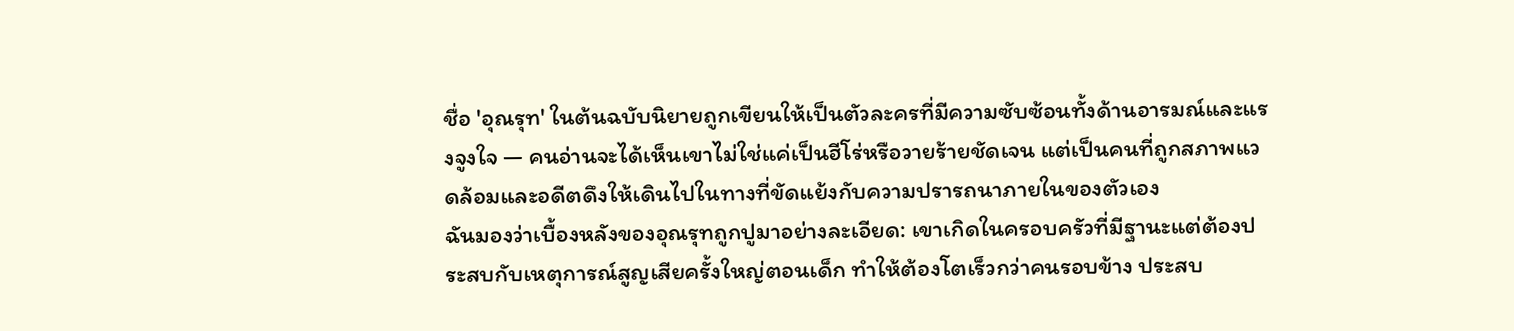ชื่อ 'อุณรุท' ในต้นฉบับนิยายถูกเขียนให้เป็นตัวละครที่มีความซับซ้อนทั้งด้านอารมณ์และแรงจูงใจ — คนอ่านจะได้เห็นเขาไม่ใช่แค่เป็นฮีโร่หรือวายร้ายชัดเจน แต่เป็นคนที่ถูกสภาพแวดล้อมและอดีตดึงให้เดินไปในทางที่ขัดแย้งกับความปรารถนาภายในของตัวเอง
ฉันมองว่าเบื้องหลังของอุณรุทถูกปูมาอย่างละเอียด: เขาเกิดในครอบครัวที่มีฐานะแต่ต้องประสบกับเหตุการณ์สูญเสียครั้งใหญ่ตอนเด็ก ทำให้ต้องโตเร็วกว่าคนรอบข้าง ประสบ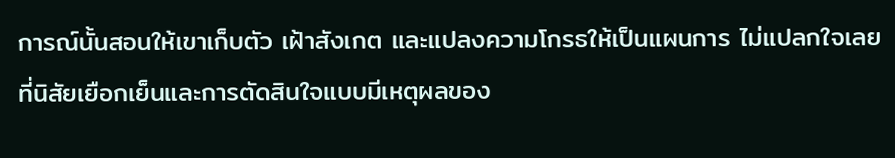การณ์นั้นสอนให้เขาเก็บตัว เฝ้าสังเกต และแปลงความโกรธให้เป็นแผนการ ไม่แปลกใจเลยที่นิสัยเยือกเย็นและการตัดสินใจแบบมีเหตุผลของ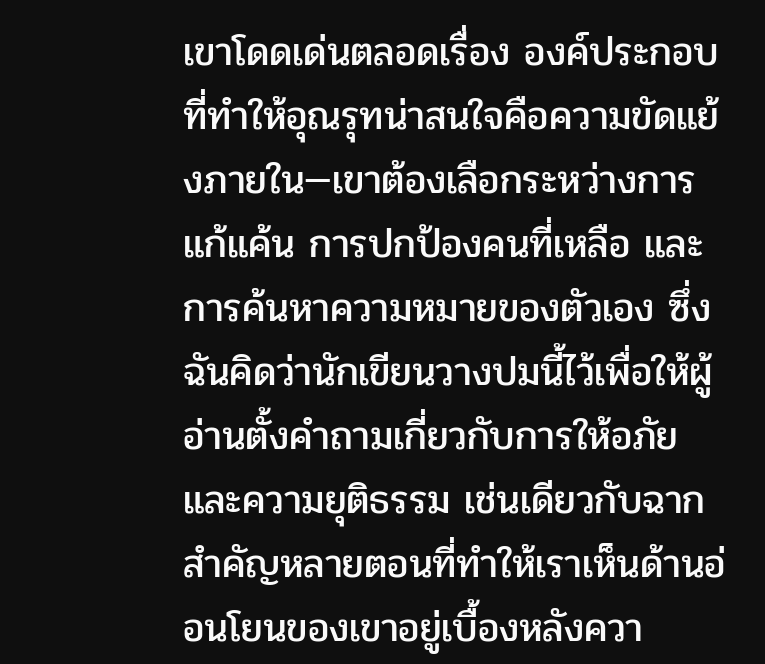เขาโดดเด่นตลอดเรื่อง องค์ประกอบที่ทำให้อุณรุทน่าสนใจคือความขัดแย้งภายใน—เขาต้องเลือกระหว่างการแก้แค้น การปกป้องคนที่เหลือ และการค้นหาความหมายของตัวเอง ซึ่งฉันคิดว่านักเขียนวางปมนี้ไว้เพื่อให้ผู้อ่านตั้งคำถามเกี่ยวกับการให้อภัยและความยุติธรรม เช่นเดียวกับฉากสำคัญหลายตอนที่ทำให้เราเห็นด้านอ่อนโยนของเขาอยู่เบื้องหลังควา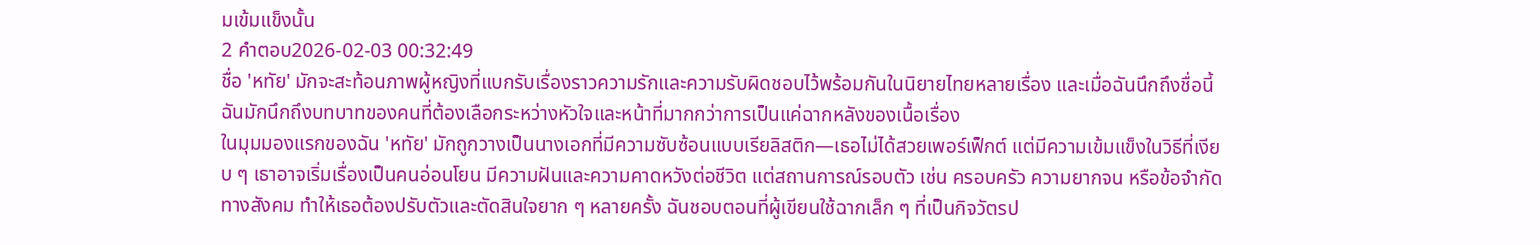มเข้มแข็งนั้น
2 คำตอบ2026-02-03 00:32:49
ชื่อ 'หทัย' มักจะสะท้อนภาพผู้หญิงที่แบกรับเรื่องราวความรักและความรับผิดชอบไว้พร้อมกันในนิยายไทยหลายเรื่อง และเมื่อฉันนึกถึงชื่อนี้ ฉันมักนึกถึงบทบาทของคนที่ต้องเลือกระหว่างหัวใจและหน้าที่มากกว่าการเป็นแค่ฉากหลังของเนื้อเรื่อง
ในมุมมองแรกของฉัน 'หทัย' มักถูกวางเป็นนางเอกที่มีความซับซ้อนแบบเรียลิสติก—เธอไม่ได้สวยเพอร์เฟ็กต์ แต่มีความเข้มแข็งในวิธีที่เงียบ ๆ เธาอาจเริ่มเรื่องเป็นคนอ่อนโยน มีความฝันและความคาดหวังต่อชีวิต แต่สถานการณ์รอบตัว เช่น ครอบครัว ความยากจน หรือข้อจำกัดทางสังคม ทำให้เธอต้องปรับตัวและตัดสินใจยาก ๆ หลายครั้ง ฉันชอบตอนที่ผู้เขียนใช้ฉากเล็ก ๆ ที่เป็นกิจวัตรป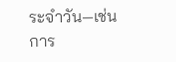ระจำวัน—เช่นการ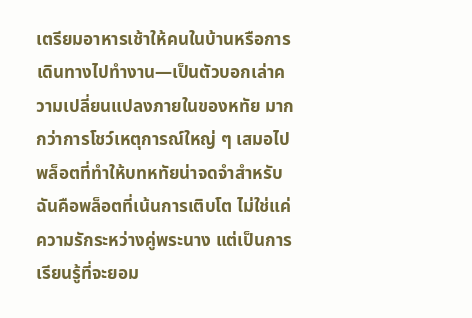เตรียมอาหารเช้าให้คนในบ้านหรือการเดินทางไปทำงาน—เป็นตัวบอกเล่าความเปลี่ยนแปลงภายในของหทัย มากกว่าการโชว์เหตุการณ์ใหญ่ ๆ เสมอไป
พล็อตที่ทำให้บทหทัยน่าจดจำสำหรับฉันคือพล็อตที่เน้นการเติบโต ไม่ใช่แค่ความรักระหว่างคู่พระนาง แต่เป็นการเรียนรู้ที่จะยอม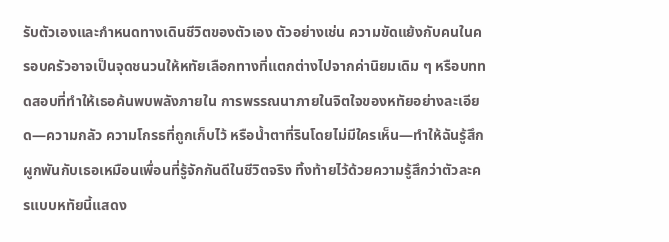รับตัวเองและกำหนดทางเดินชีวิตของตัวเอง ตัวอย่างเช่น ความขัดแย้งกับคนในครอบครัวอาจเป็นจุดชนวนให้หทัยเลือกทางที่แตกต่างไปจากค่านิยมเดิม ๆ หรือบททดสอบที่ทำให้เธอค้นพบพลังภายใน การพรรณนาภายในจิตใจของหทัยอย่างละเอียด—ความกลัว ความโกรธที่ถูกเก็บไว้ หรือน้ำตาที่รินโดยไม่มีใครเห็น—ทำให้ฉันรู้สึกผูกพันกับเธอเหมือนเพื่อนที่รู้จักกันดีในชีวิตจริง ทิ้งท้ายไว้ด้วยความรู้สึกว่าตัวละครแบบหทัยนี้แสดง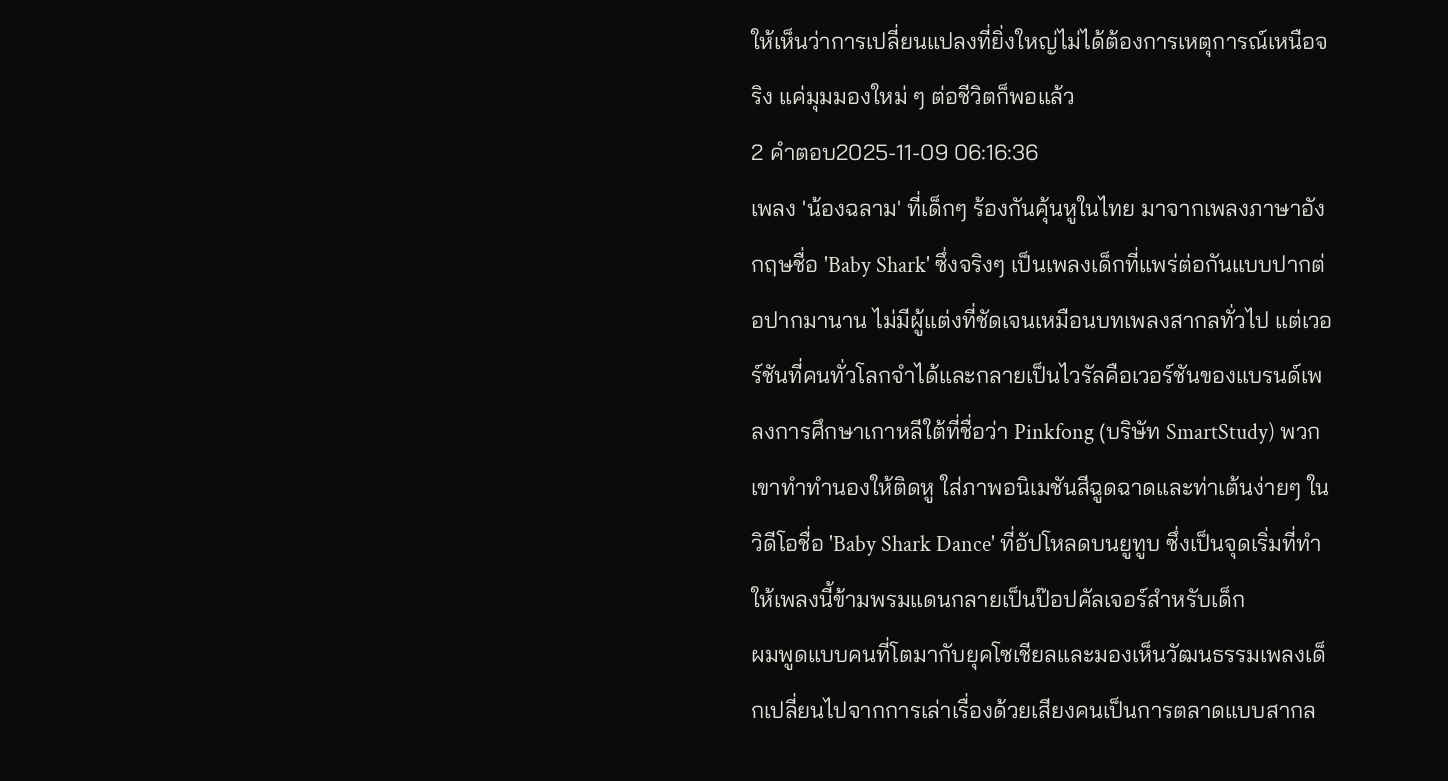ให้เห็นว่าการเปลี่ยนแปลงที่ยิ่งใหญ่ไม่ได้ต้องการเหตุการณ์เหนือจริง แค่มุมมองใหม่ ๆ ต่อชีวิตก็พอแล้ว
2 คำตอบ2025-11-09 06:16:36
เพลง 'น้องฉลาม' ที่เด็กๆ ร้องกันคุ้นหูในไทย มาจากเพลงภาษาอังกฤษชื่อ 'Baby Shark' ซึ่งจริงๆ เป็นเพลงเด็กที่แพร่ต่อกันแบบปากต่อปากมานาน ไม่มีผู้แต่งที่ชัดเจนเหมือนบทเพลงสากลทั่วไป แต่เวอร์ชันที่คนทั่วโลกจำได้และกลายเป็นไวรัลคือเวอร์ชันของแบรนด์เพลงการศึกษาเกาหลีใต้ที่ชื่อว่า Pinkfong (บริษัท SmartStudy) พวกเขาทำทำนองให้ติดหู ใส่ภาพอนิเมชันสีฉูดฉาดและท่าเต้นง่ายๆ ในวิดีโอชื่อ 'Baby Shark Dance' ที่อัปโหลดบนยูทูบ ซึ่งเป็นจุดเริ่มที่ทำให้เพลงนี้ข้ามพรมแดนกลายเป็นป๊อปคัลเจอร์สำหรับเด็ก
ผมพูดแบบคนที่โตมากับยุคโซเชียลและมองเห็นวัฒนธรรมเพลงเด็กเปลี่ยนไปจากการเล่าเรื่องด้วยเสียงคนเป็นการตลาดแบบสากล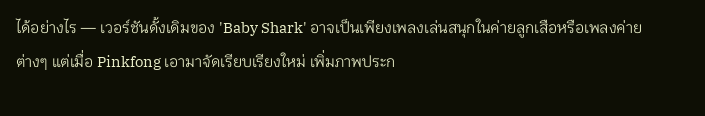ได้อย่างไร — เวอร์ชันดั้งเดิมของ 'Baby Shark' อาจเป็นเพียงเพลงเล่นสนุกในค่ายลูกเสือหรือเพลงค่ายต่างๆ แต่เมื่อ Pinkfong เอามาจัดเรียบเรียงใหม่ เพิ่มภาพประก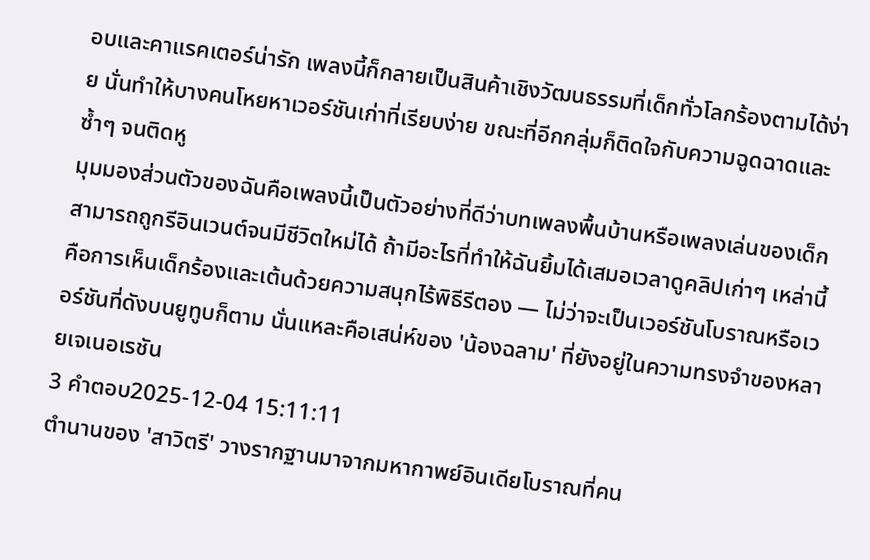อบและคาแรคเตอร์น่ารัก เพลงนี้ก็กลายเป็นสินค้าเชิงวัฒนธรรมที่เด็กทั่วโลกร้องตามได้ง่าย นั่นทำให้บางคนโหยหาเวอร์ชันเก่าที่เรียบง่าย ขณะที่อีกกลุ่มก็ติดใจกับความฉูดฉาดและซ้ำๆ จนติดหู
มุมมองส่วนตัวของฉันคือเพลงนี้เป็นตัวอย่างที่ดีว่าบทเพลงพื้นบ้านหรือเพลงเล่นของเด็กสามารถถูกรีอินเวนต์จนมีชีวิตใหม่ได้ ถ้ามีอะไรที่ทำให้ฉันยิ้มได้เสมอเวลาดูคลิปเก่าๆ เหล่านี้ คือการเห็นเด็กร้องและเต้นด้วยความสนุกไร้พิธีรีตอง — ไม่ว่าจะเป็นเวอร์ชันโบราณหรือเวอร์ชันที่ดังบนยูทูบก็ตาม นั่นแหละคือเสน่ห์ของ 'น้องฉลาม' ที่ยังอยู่ในความทรงจำของหลายเจเนอเรชัน
3 คำตอบ2025-12-04 15:11:11
ตำนานของ 'สาวิตรี' วางรากฐานมาจากมหากาพย์อินเดียโบราณที่คน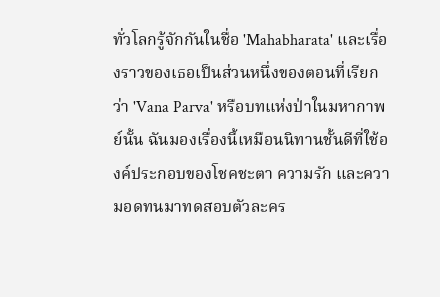ทั่วโลกรู้จักกันในชื่อ 'Mahabharata' และเรื่องราวของเธอเป็นส่วนหนึ่งของตอนที่เรียกว่า 'Vana Parva' หรือบทแห่งป่าในมหากาพย์นั้น ฉันมองเรื่องนี้เหมือนนิทานชั้นดีที่ใช้องค์ประกอบของโชคชะตา ความรัก และความอดทนมาทดสอบตัวละคร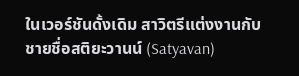ในเวอร์ชันดั้งเดิม สาวิตรีแต่งงานกับชายชื่อสติยะวานน์ (Satyavan)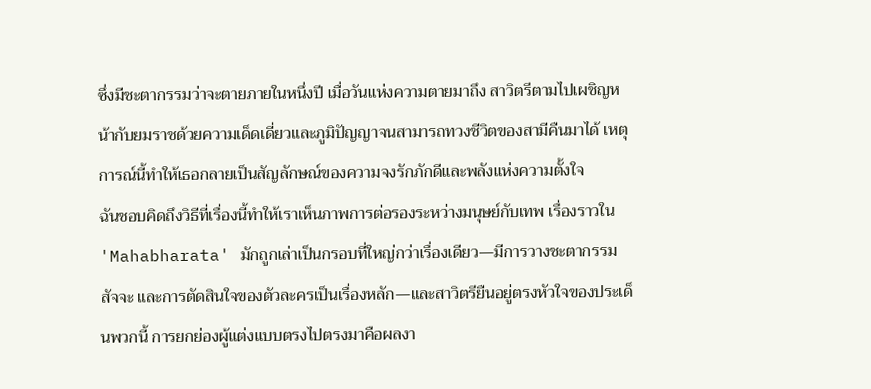ซึ่งมีชะตากรรมว่าจะตายภายในหนึ่งปี เมื่อวันแห่งความตายมาถึง สาวิตรีตามไปเผชิญหน้ากับยมราชด้วยความเด็ดเดี่ยวและภูมิปัญญาจนสามารถทวงชีวิตของสามีคืนมาได้ เหตุการณ์นี้ทำให้เธอกลายเป็นสัญลักษณ์ของความจงรักภักดีและพลังแห่งความตั้งใจ
ฉันชอบคิดถึงวิธีที่เรื่องนี้ทำให้เราเห็นภาพการต่อรองระหว่างมนุษย์กับเทพ เรื่องราวใน 'Mahabharata' มักถูกเล่าเป็นกรอบที่ใหญ่กว่าเรื่องเดียว—มีการวางชะตากรรม สัจจะ และการตัดสินใจของตัวละครเป็นเรื่องหลัก—และสาวิตรียืนอยู่ตรงหัวใจของประเด็นพวกนี้ การยกย่องผู้แต่งแบบตรงไปตรงมาคือผลงา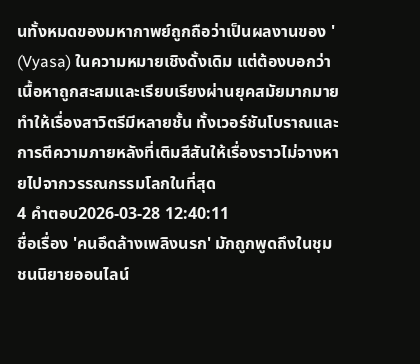นทั้งหมดของมหากาพย์ถูกถือว่าเป็นผลงานของ ' (Vyasa) ในความหมายเชิงดั้งเดิม แต่ต้องบอกว่าเนื้อหาถูกสะสมและเรียบเรียงผ่านยุคสมัยมากมาย ทำให้เรื่องสาวิตรีมีหลายชั้น ทั้งเวอร์ชันโบราณและการตีความภายหลังที่เติมสีสันให้เรื่องราวไม่จางหายไปจากวรรณกรรมโลกในที่สุด
4 คำตอบ2026-03-28 12:40:11
ชื่อเรื่อง 'คนอึดล้างเพลิงนรก' มักถูกพูดถึงในชุมชนนิยายออนไลน์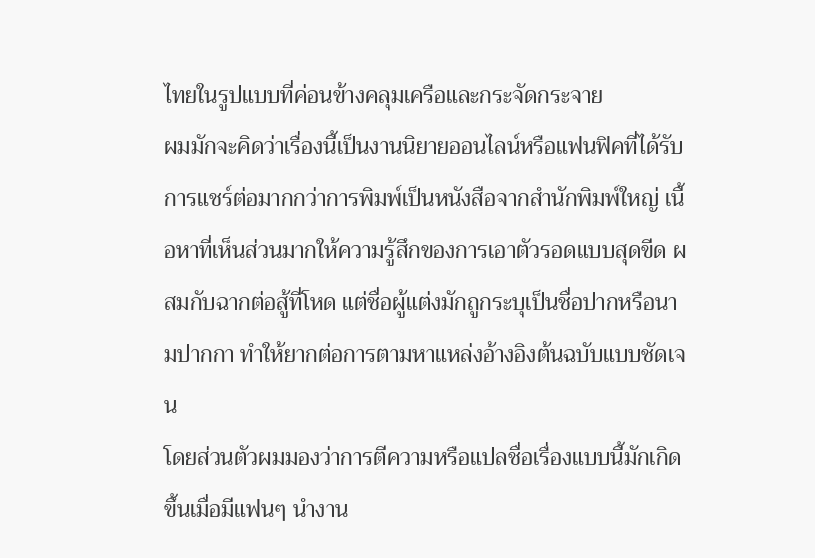ไทยในรูปแบบที่ค่อนข้างคลุมเครือและกระจัดกระจาย
ผมมักจะคิดว่าเรื่องนี้เป็นงานนิยายออนไลน์หรือแฟนฟิคที่ได้รับการแชร์ต่อมากกว่าการพิมพ์เป็นหนังสือจากสำนักพิมพ์ใหญ่ เนื้อหาที่เห็นส่วนมากให้ความรู้สึกของการเอาตัวรอดแบบสุดขีด ผสมกับฉากต่อสู้ที่โหด แต่ชื่อผู้แต่งมักถูกระบุเป็นชื่อปากหรือนามปากกา ทำให้ยากต่อการตามหาแหล่งอ้างอิงต้นฉบับแบบชัดเจน
โดยส่วนตัวผมมองว่าการตีความหรือแปลชื่อเรื่องแบบนี้มักเกิดขึ้นเมื่อมีแฟนๆ นำงาน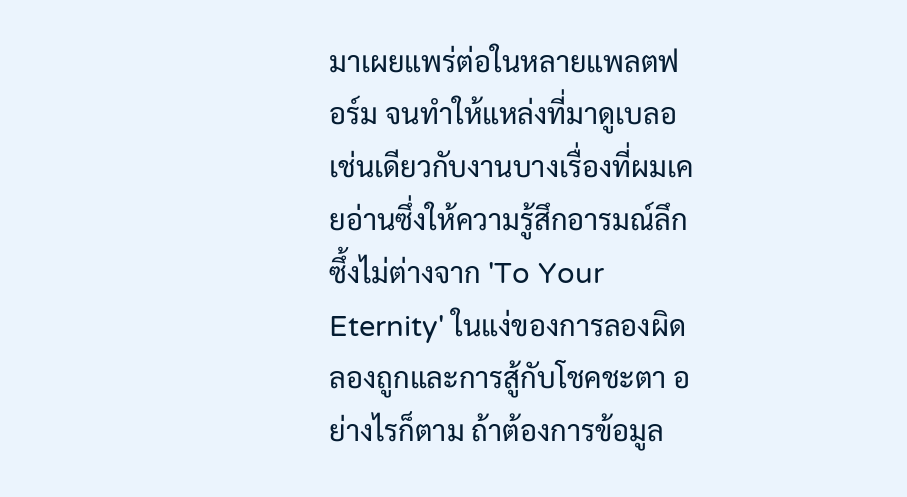มาเผยแพร่ต่อในหลายแพลตฟอร์ม จนทำให้แหล่งที่มาดูเบลอ เช่นเดียวกับงานบางเรื่องที่ผมเคยอ่านซึ่งให้ความรู้สึกอารมณ์ลึกซึ้งไม่ต่างจาก 'To Your Eternity' ในแง่ของการลองผิดลองถูกและการสู้กับโชคชะตา อย่างไรก็ตาม ถ้าต้องการข้อมูล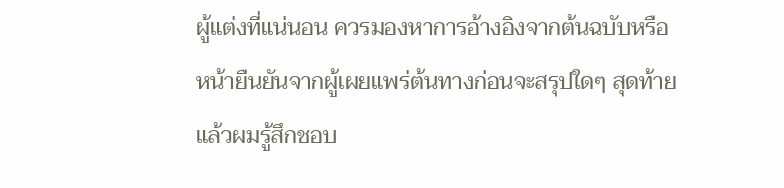ผู้แต่งที่แน่นอน ควรมองหาการอ้างอิงจากต้นฉบับหรือหน้ายืนยันจากผู้เผยแพร่ต้นทางก่อนจะสรุปใดๆ สุดท้ายแล้วผมรู้สึกชอบ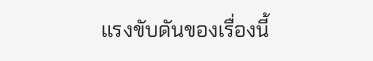แรงขับดันของเรื่องนี้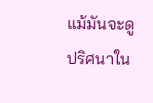แม้มันจะดูปริศนาใน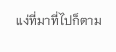แง่ที่มาที่ไปก็ตาม